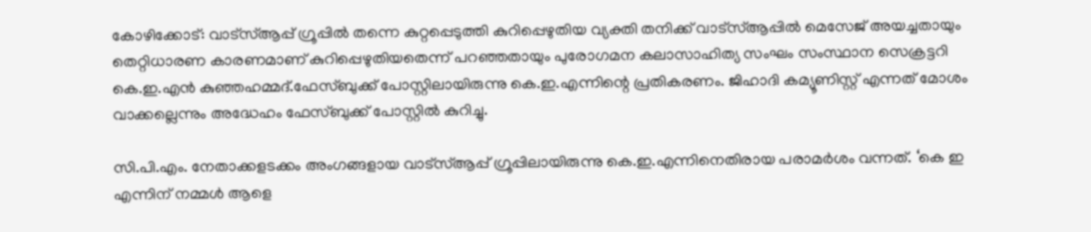കോഴിക്കോട്: വാട്‌സ്ആപ്പ് ഗ്രൂപ്പില്‍ തന്നെ കുറ്റപ്പെടുത്തി കുറിപ്പെഴുതിയ വ്യക്തി തനിക്ക് വാട്‌സ്ആപ്പില്‍ മെസേജ് അയച്ചതായും തെറ്റിധാരണ കാരണമാണ് കുറിപ്പെഴുതിയതെന്ന് പറഞ്ഞതായും പുരോഗമന കലാസാഹിത്യ സംഘം സംസ്ഥാന സെക്രട്ടറി കെ.ഇ.എന്‍ കുഞ്ഞഹമ്മദ്‌.ഫേസ്ബുക്ക് പോസ്റ്റിലായിരുന്നു കെ.ഇ.എന്നിന്റെ പ്രതികരണം. ജിഹാദി കമ്യൂണിസ്റ്റ് എന്നത് മോശം വാക്കല്ലെന്നും അദ്ധേഹം ഫേസ്ബുക്ക് പോസ്റ്റില്‍ കുറിച്ചു.

സി.പി.എം. നേതാക്കളടക്കം അംഗങ്ങളായ വാട്‌സ്ആപ്പ് ഗ്രൂപ്പിലായിരുന്നു കെ.ഇ.എന്നിനെതിരായ പരാമര്‍ശം വന്നത്. ‘കെ ഇ എന്നിന് നമ്മള്‍ ആളെ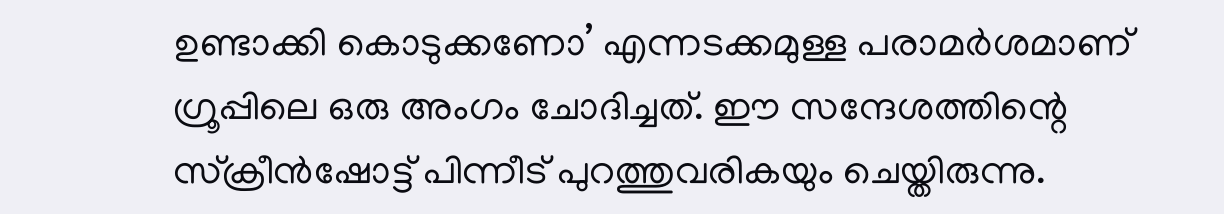ഉണ്ടാക്കി കൊടുക്കണോ’ എന്നടക്കമുള്ള പരാമര്‍ശമാണ് ഗ്രൂപ്പിലെ ഒരു അംഗം ചോദിച്ചത്. ഈ സന്ദേശത്തിന്റെ സ്‌ക്രീന്‍ഷോട്ട് പിന്നീട് പുറത്തുവരികയും ചെയ്തിരുന്നു.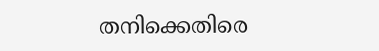തനിക്കെതിരെ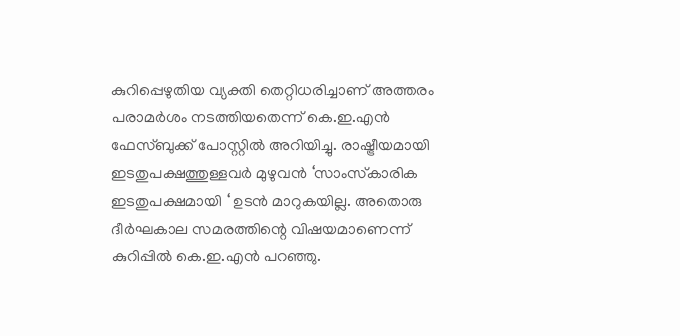കുറിപ്പെഴുതിയ വ്യക്തി തെറ്റിധരിച്ചാണ് അത്തരം പരാമര്‍ശം നടത്തിയതെന്ന് കെ.ഇ.എന്‍ ഫേസ്ബുക്ക് പോസ്റ്റില്‍ അറിയിച്ചു. രാഷ്ട്രീയമായി ഇടതുപക്ഷത്തുള്ളവര്‍ മുഴുവന്‍ ‘സാംസ്‌കാരിക ഇടതുപക്ഷമായി ‘ ഉടന്‍ മാറുകയില്ല. അതൊരു ദീര്‍ഘകാല സമരത്തിന്റെ വിഷയമാണെന്ന് കുറിപ്പില്‍ കെ.ഇ.എന്‍ പറഞ്ഞു.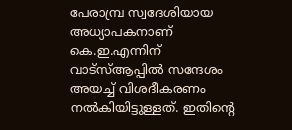പേരാമ്പ്ര സ്വദേശിയായ അധ്യാപകനാണ് കെ.ഇ.എന്നിന് വാട്‌സ്ആപ്പില്‍ സന്ദേശം അയച്ച് വിശദീകരണം നല്‍കിയിട്ടുള്ളത്. ഇതിന്റെ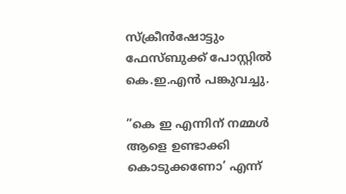സ്‌ക്രീന്‍ഷോട്ടും ഫേസ്ബുക്ക് പോസ്റ്റില്‍ കെ.ഇ.എന്‍ പങ്കുവച്ചു.

”കെ ഇ എന്നിന് നമ്മള്‍ ആളെ ഉണ്ടാക്കി കൊടുക്കണോ’ എന്ന്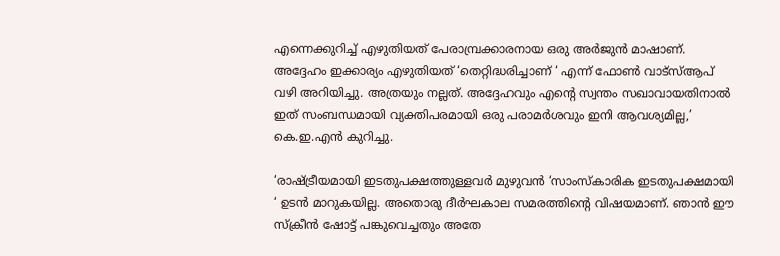എന്നെക്കുറിച്ച് എഴുതിയത് പേരാമ്പ്രക്കാരനായ ഒരു അര്‍ജുന്‍ മാഷാണ്. അദ്ദേഹം ഇക്കാര്യം എഴുതിയത് ‘തെറ്റിദ്ധരിച്ചാണ് ‘ എന്ന് ഫോണ്‍ വാട്‌സ്ആപ് വഴി അറിയിച്ചു. അത്രയും നല്ലത്. അദ്ദേഹവും എന്റെ സ്വന്തം സഖാവായതിനാല്‍ ഇത് സംബന്ധമായി വ്യക്തിപരമായി ഒരു പരാമര്‍ശവും ഇനി ആവശ്യമില്ല,’ കെ.ഇ.എന്‍ കുറിച്ചു.

‘രാഷ്ട്രീയമായി ഇടതുപക്ഷത്തുള്ളവര്‍ മുഴുവന്‍ ‘സാംസ്‌കാരിക ഇടതുപക്ഷമായി ‘ ഉടന്‍ മാറുകയില്ല. അതൊരു ദീര്‍ഘകാല സമരത്തിന്റെ വിഷയമാണ്. ഞാന്‍ ഈ സ്‌ക്രീന്‍ ഷോട്ട് പങ്കുവെച്ചതും അതേ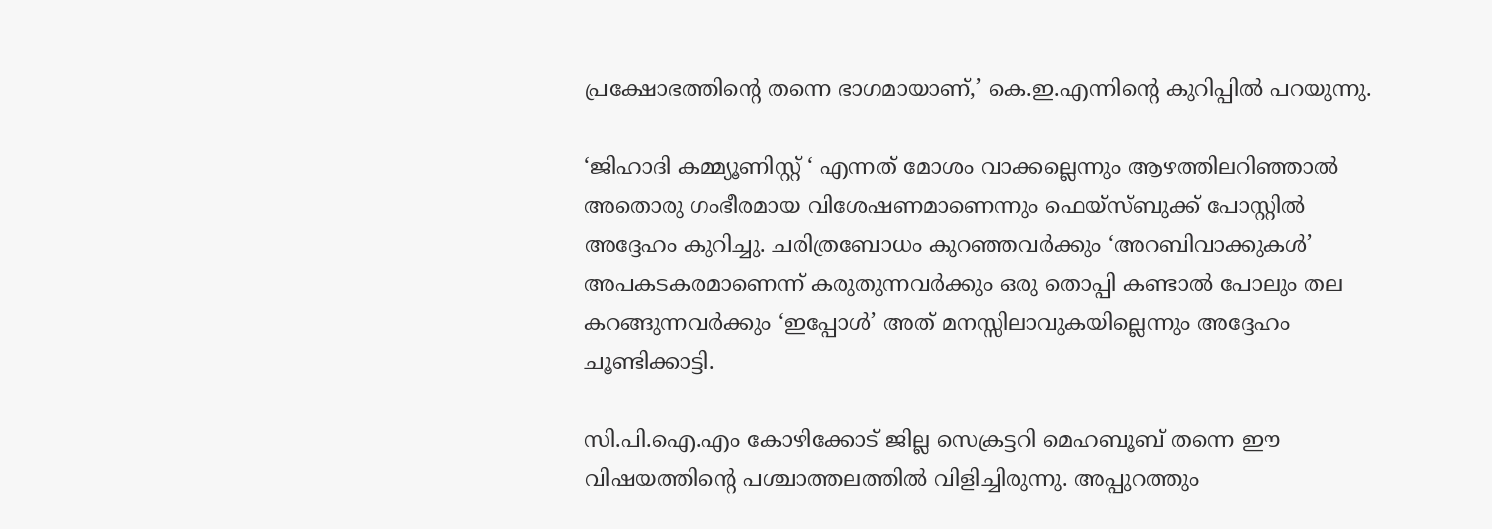പ്രക്ഷോഭത്തിന്റെ തന്നെ ഭാഗമായാണ്,’ കെ.ഇ.എന്നിന്റെ കുറിപ്പില്‍ പറയുന്നു.

‘ജിഹാദി കമ്മ്യൂണിസ്റ്റ് ‘ എന്നത് മോശം വാക്കല്ലെന്നും ആഴത്തിലറിഞ്ഞാല്‍ അതൊരു ഗംഭീരമായ വിശേഷണമാണെന്നും ഫെയ്‌സ്ബുക്ക് പോസ്റ്റില്‍ അദ്ദേഹം കുറിച്ചു. ചരിത്രബോധം കുറഞ്ഞവര്‍ക്കും ‘അറബിവാക്കുകള്‍’ അപകടകരമാണെന്ന് കരുതുന്നവര്‍ക്കും ഒരു തൊപ്പി കണ്ടാല്‍ പോലും തല കറങ്ങുന്നവര്‍ക്കും ‘ഇപ്പോള്‍’ അത് മനസ്സിലാവുകയില്ലെന്നും അദ്ദേഹം ചൂണ്ടിക്കാട്ടി.

സി.പി.ഐ.എം കോഴിക്കോട് ജില്ല സെക്രട്ടറി മെഹബൂബ് തന്നെ ഈ വിഷയത്തിന്റെ പശ്ചാത്തലത്തില്‍ വിളിച്ചിരുന്നു. അപ്പുറത്തും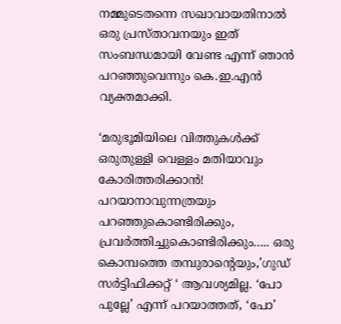നമ്മുടെതന്നെ സഖാവായതിനാല്‍ ഒരു പ്രസ്താവനയും ഇത് സംബന്ധമായി വേണ്ട എന്ന് ഞാന്‍ പറഞ്ഞുവെന്നും കെ.ഇ.എന്‍ വ്യക്തമാക്കി.

‘മരുഭൂമിയിലെ വിത്തുകള്‍ക്ക് ഒരുതുള്ളി വെള്ളം മതിയാവും കോരിത്തരിക്കാന്‍! പറയാനാവുന്നത്രയും പറഞ്ഞുകൊണ്ടിരിക്കും, പ്രവര്‍ത്തിച്ചുകൊണ്ടിരിക്കും….. ഒരു കൊമ്പത്തെ തമ്പുരാന്റെയും,’ഗുഡ് സര്‍ട്ടിഫിക്കറ്റ് ‘ ആവശ്യമില്ല. ‘പോ പുല്ലേ’ എന്ന് പറയാത്തത്, ‘പോ’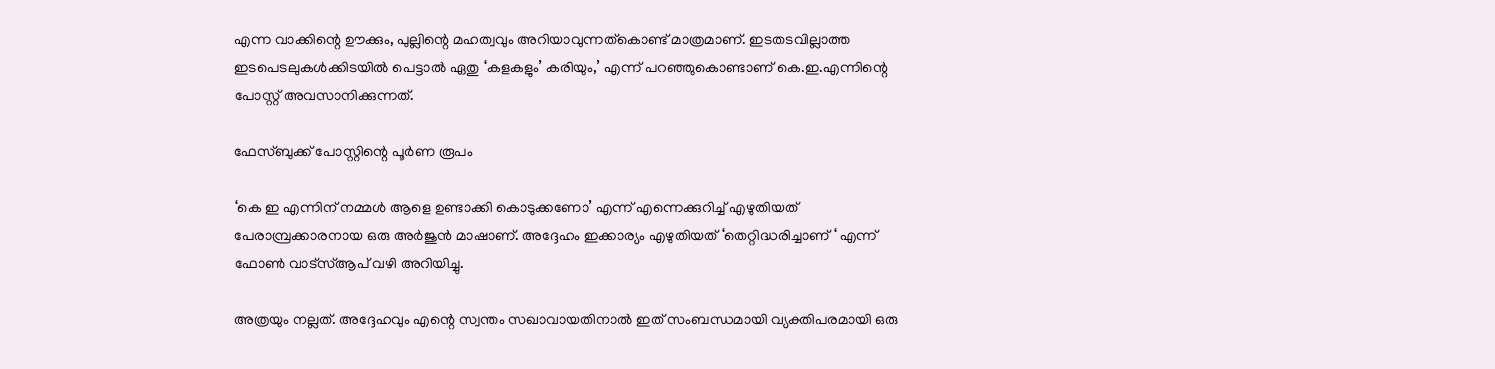എന്ന വാക്കിന്റെ ഊക്കും, പുല്ലിന്റെ മഹത്വവും അറിയാവുന്നത്‌കൊണ്ട് മാത്രമാണ്. ഇടതടവില്ലാത്ത ഇടപെടലുകള്‍ക്കിടയില്‍ പെട്ടാല്‍ ഏതു ‘കളകളും’ കരിയും,’ എന്ന് പറഞ്ഞുകൊണ്ടാണ് കെ.ഇ.എന്നിന്റെ പോസ്റ്റ് അവസാനിക്കുന്നത്.

ഫേസ്ബുക്ക് പോസ്റ്റിന്റെ പൂര്‍ണ രൂപം

‘കെ ഇ എന്നിന് നമ്മള്‍ ആളെ ഉണ്ടാക്കി കൊടുക്കണോ’ എന്ന് എന്നെക്കുറിച്ച് എഴുതിയത് പേരാമ്പ്രക്കാരനായ ഒരു അര്‍ജുന്‍ മാഷാണ്. അദ്ദേഹം ഇക്കാര്യം എഴുതിയത് ‘തെറ്റിദ്ധരിച്ചാണ് ‘ എന്ന് ഫോണ്‍ വാട്‌സ്ആപ് വഴി അറിയിച്ചു.

അത്രയും നല്ലത്. അദ്ദേഹവും എന്റെ സ്വന്തം സഖാവായതിനാല്‍ ഇത് സംബന്ധമായി വ്യക്തിപരമായി ഒരു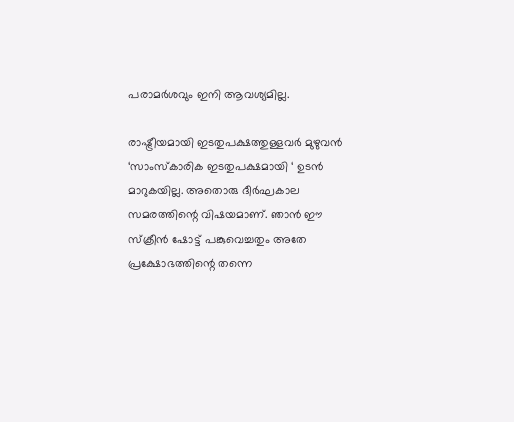പരാമര്‍ശവും ഇനി ആവശ്യമില്ല.

രാഷ്ട്രീയമായി ഇടതുപക്ഷത്തുള്ളവര്‍ മുഴുവന്‍ ‘സാംസ്‌കാരിക ഇടതുപക്ഷമായി ‘ ഉടന്‍ മാറുകയില്ല. അതൊരു ദീര്‍ഘകാല സമരത്തിന്റെ വിഷയമാണ്. ഞാന്‍ ഈ സ്‌ക്രീന്‍ ഷോട്ട് പങ്കുവെച്ചതും അതേ പ്രക്ഷോഭത്തിന്റെ തന്നെ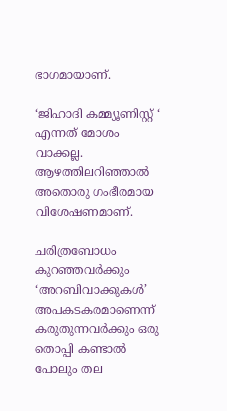ഭാഗമായാണ്.

‘ജിഹാദി കമ്മ്യൂണിസ്റ്റ് ‘ എന്നത് മോശം വാക്കല്ല. ആഴത്തിലറിഞ്ഞാല്‍ അതൊരു ഗംഭീരമായ വിശേഷണമാണ്.

ചരിത്രബോധം കുറഞ്ഞവര്‍ക്കും ‘അറബിവാക്കുകള്‍’ അപകടകരമാണെന്ന് കരുതുന്നവര്‍ക്കും ഒരു തൊപ്പി കണ്ടാല്‍ പോലും തല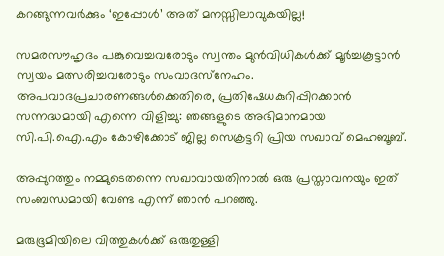കറങ്ങുന്നവര്‍ക്കും ‘ഇപ്പോള്‍’ അത് മനസ്സിലാവുകയില്ല!

സമരസൗഹൃദം പങ്കുവെച്ചവരോടും സ്വന്തം മുന്‍വിധികള്‍ക്ക് മൂര്‍ച്ചകൂട്ടാന്‍ സ്വയം മത്സരിച്ചവരോടും സംവാദസ്‌നേഹം. അപവാദപ്രചാരണങ്ങള്‍ക്കെതിരെ, പ്രതിഷേധകുറിപ്പിറക്കാന്‍ സന്നദ്ധമായി എന്നെ വിളിച്ചു: ഞങ്ങളുടെ അഭിമാനമായ സി.പി.ഐ.എം കോഴിക്കോട് ജില്ല സെക്രട്ടറി പ്രിയ സഖാവ് മെഹബൂബ്.

അപ്പുറത്തും നമ്മുടെതന്നെ സഖാവായതിനാല്‍ ഒരു പ്രസ്താവനയും ഇത് സംബന്ധമായി വേണ്ട എന്ന് ഞാന്‍ പറഞ്ഞു.

മരുഭൂമിയിലെ വിത്തുകള്‍ക്ക് ഒരുതുള്ളി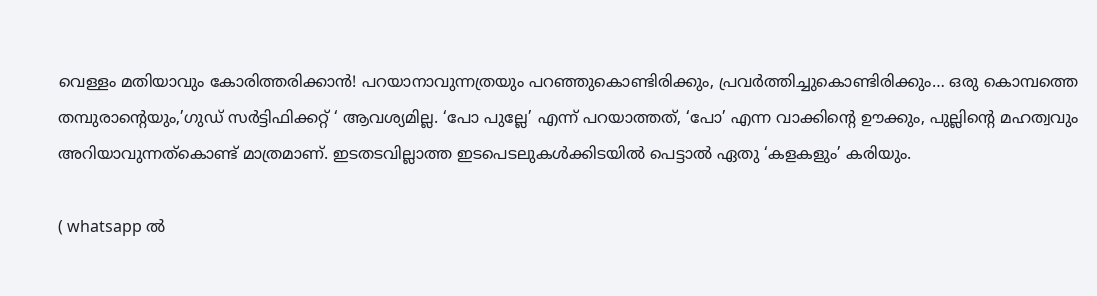വെള്ളം മതിയാവും കോരിത്തരിക്കാന്‍! പറയാനാവുന്നത്രയും പറഞ്ഞുകൊണ്ടിരിക്കും, പ്രവര്‍ത്തിച്ചുകൊണ്ടിരിക്കും… ഒരു കൊമ്പത്തെ തമ്പുരാന്റെയും,’ഗുഡ് സര്‍ട്ടിഫിക്കറ്റ് ‘ ആവശ്യമില്ല. ‘പോ പുല്ലേ’ എന്ന് പറയാത്തത്, ‘പോ’ എന്ന വാക്കിന്റെ ഊക്കും, പുല്ലിന്റെ മഹത്വവും അറിയാവുന്നത്‌കൊണ്ട് മാത്രമാണ്. ഇടതടവില്ലാത്ത ഇടപെടലുകള്‍ക്കിടയില്‍ പെട്ടാല്‍ ഏതു ‘കളകളും’ കരിയും.

( whatsapp ല്‍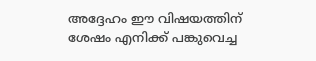അദ്ദേഹം ഈ വിഷയത്തിന് ശേഷം എനിക്ക് പങ്കുവെച്ച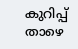കുറിപ്പ് താഴെ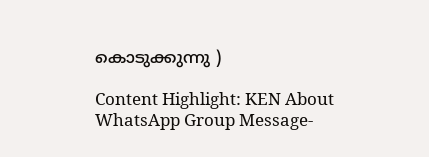കൊടുക്കുന്നു )

Content Highlight: KEN About WhatsApp Group Message-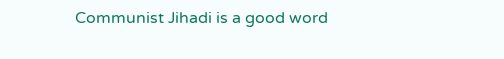Communist Jihadi is a good word